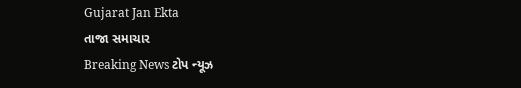Gujarat Jan Ekta
તાજા સમાચાર
Breaking News ટોપ ન્યૂઝ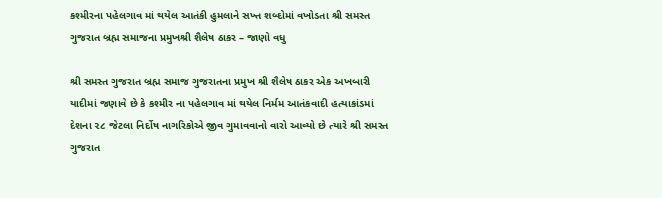કશ્મીરના પહેલગાવ માં થયેલ આતંકી હુમલાને સખ્ત શબ્દોમાં વખોડતા શ્રી સમસ્ત ગુજરાત બ્રહ્મ સમાજના પ્રમુખશ્રી શૈલેષ ઠાકર – જાણો વધુ

શ્રી સમસ્ત ગુજરાત બ્રહ્મ સમાજ ગુજરાતના પ્રમુખ શ્રી શૈલેષ ઠાકર એક અખબારી યાદીમાં જણાવે છે કે કશ્મીર ના પહેલગાવ માં થયેલ નિર્મમ આતંકવાદી હત્યાકાંડમાં દેશના ૨૮ જેટલા નિર્દોષ નાગરિકોએ જીવ ગુમાવવાનો વારો આવ્યો છે ત્યારે શ્રી સમસ્ત ગુજરાત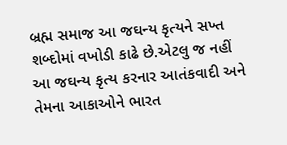બ્રહ્મ સમાજ આ જઘન્ય કૃત્યને સખ્ત શબ્દોમાં વખોડી કાઢે છે.એટલુ જ નહીં આ જઘન્ય કૃત્ય કરનાર આતંકવાદી અને તેમના આકાઓને ભારત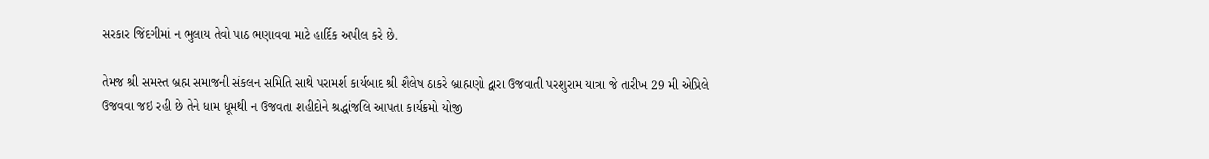સરકાર જિંદગીમાં ન ભુલાય તેવો પાઠ ભણાવવા માટે હાર્દિક અપીલ કરે છે.

તેમજ શ્રી સમસ્ત બ્રહ્મ સમાજની સંકલન સમિતિ સાથે પરામર્શ કાર્યબાદ શ્રી શૈલેષ ઠાકરે બ્રાહ્મણો દ્વારા ઉજવાતી પરશુરામ યાત્રા જે તારીખ 29 મી એપ્રિલે ઉજવવા જઇ રહી છે તેને ધામ ધૂમથી ન ઉજવતા શહીદોને શ્રદ્ધાંજલિ આપતા કાર્યક્રમો યોજી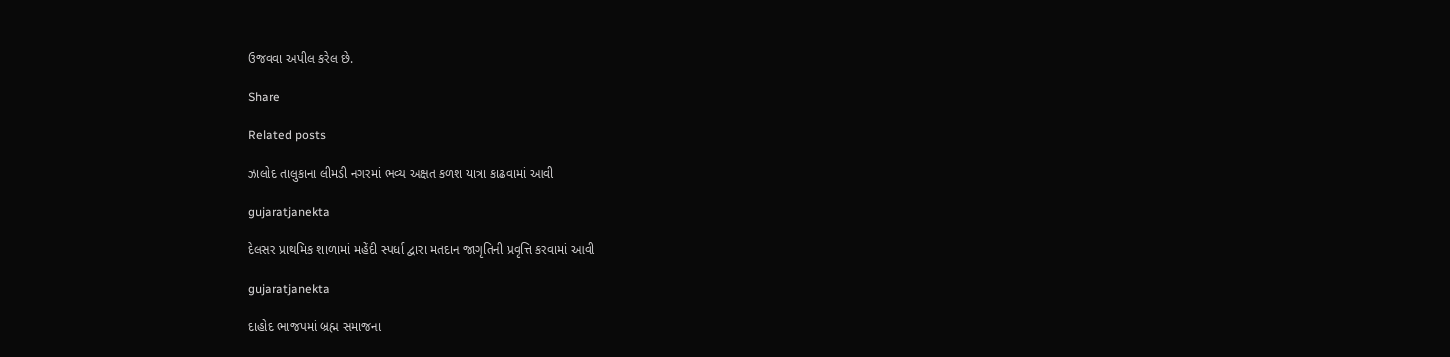ઉજવવા અપીલ કરેલ છે.

Share

Related posts

ઝાલોદ તાલુકાના લીમડી નગરમાં ભવ્ય અક્ષત કળશ યાત્રા કાઢવામાં આવી

gujaratjanekta

દેલસર પ્રાથમિક શાળામાં મહેંદી સ્પર્ધા દ્વારા મતદાન જાગૃતિની પ્રવૃત્તિ કરવામાં આવી

gujaratjanekta

દાહોદ ભાજપમાં બ્રહ્મ સમાજના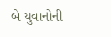બે યુવાનોની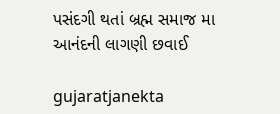પસંદગી થતાં બ્રહ્મ સમાજ મા આનંદની લાગણી છવાઈ

gujaratjanekta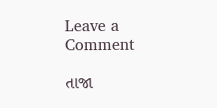Leave a Comment

તાજા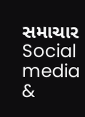સમાચાર
Social media &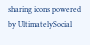sharing icons powered by UltimatelySocial